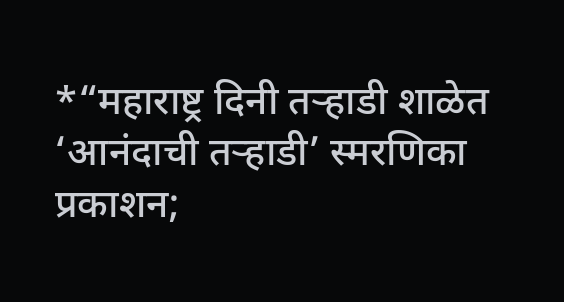*“महाराष्ट्र दिनी तऱ्हाडी शाळेत ‘आनंदाची तऱ्हाडी’ स्मरणिका प्रकाशन;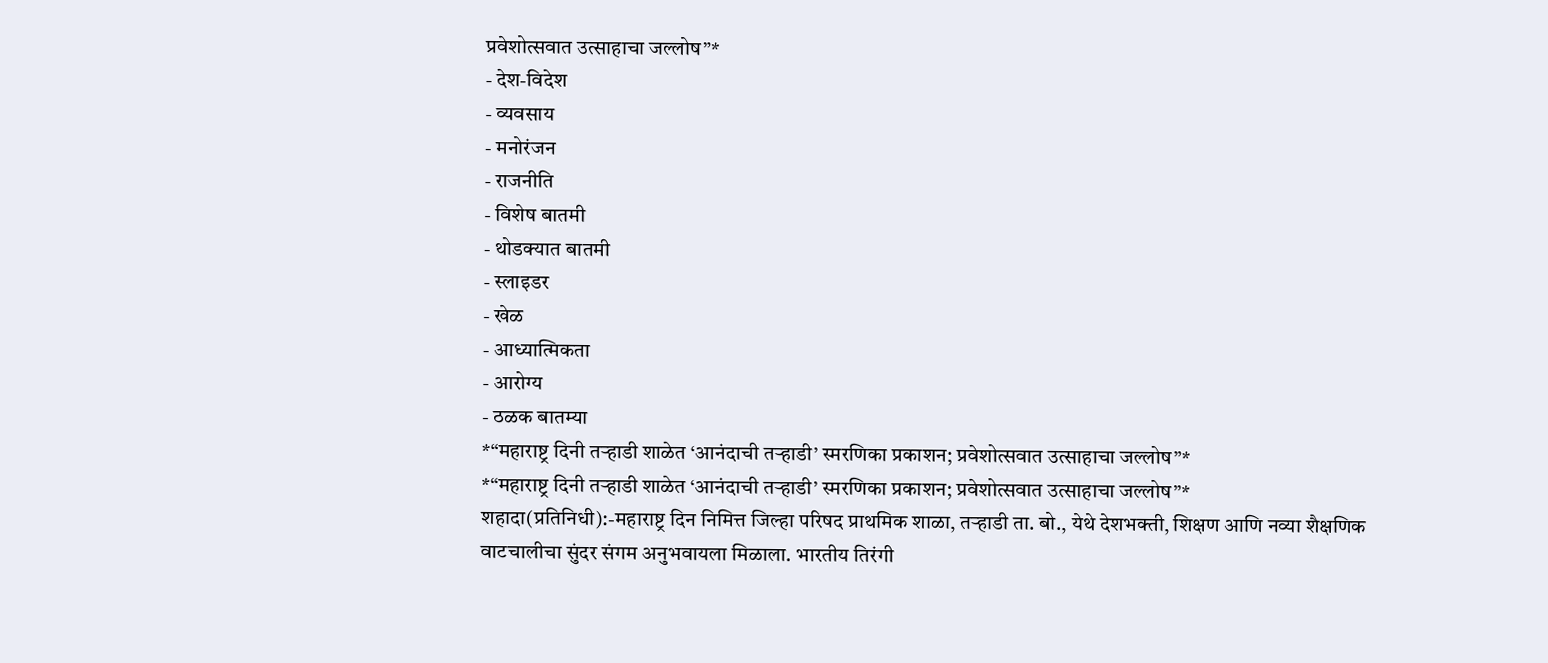प्रवेशोत्सवात उत्साहाचा जल्लोष”*
- देश-विदेश
- व्यवसाय
- मनोरंजन
- राजनीति
- विशेष बातमी
- थोडक्यात बातमी
- स्लाइडर
- खेळ
- आध्यात्मिकता
- आरोग्य
- ठळक बातम्या
*“महाराष्ट्र दिनी तऱ्हाडी शाळेत ‘आनंदाची तऱ्हाडी’ स्मरणिका प्रकाशन; प्रवेशोत्सवात उत्साहाचा जल्लोष”*
*“महाराष्ट्र दिनी तऱ्हाडी शाळेत ‘आनंदाची तऱ्हाडी’ स्मरणिका प्रकाशन; प्रवेशोत्सवात उत्साहाचा जल्लोष”*
शहादा(प्रतिनिधी):-महाराष्ट्र दिन निमित्त जिल्हा परिषद प्राथमिक शाळा, तऱ्हाडी ता. बो., येथे देशभक्ती, शिक्षण आणि नव्या शैक्षणिक वाटचालीचा सुंदर संगम अनुभवायला मिळाला. भारतीय तिरंगी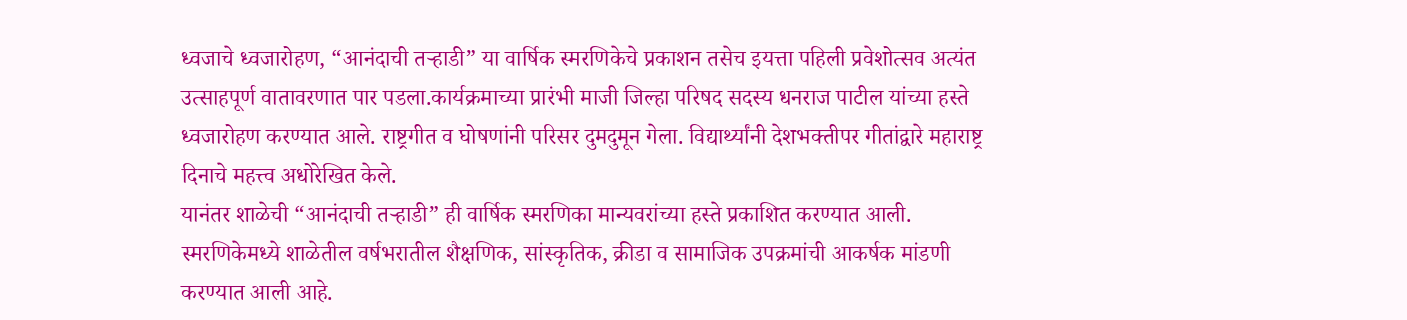ध्वजाचे ध्वजारोहण, “आनंदाची तऱ्हाडी” या वार्षिक स्मरणिकेचे प्रकाशन तसेच इयत्ता पहिली प्रवेशोत्सव अत्यंत उत्साहपूर्ण वातावरणात पार पडला.कार्यक्रमाच्या प्रारंभी माजी जिल्हा परिषद सदस्य धनराज पाटील यांच्या हस्ते ध्वजारोहण करण्यात आले. राष्ट्रगीत व घोषणांनी परिसर दुमदुमून गेला. विद्यार्थ्यांनी देशभक्तीपर गीतांद्वारे महाराष्ट्र दिनाचे महत्त्व अधोरेखित केले.
यानंतर शाळेची “आनंदाची तऱ्हाडी” ही वार्षिक स्मरणिका मान्यवरांच्या हस्ते प्रकाशित करण्यात आली. स्मरणिकेमध्ये शाळेतील वर्षभरातील शैक्षणिक, सांस्कृतिक, क्रीडा व सामाजिक उपक्रमांची आकर्षक मांडणी करण्यात आली आहे.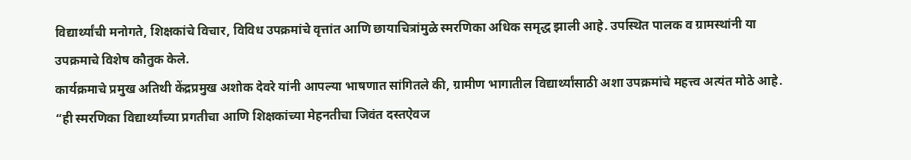विद्यार्थ्यांची मनोगते, शिक्षकांचे विचार, विविध उपक्रमांचे वृत्तांत आणि छायाचित्रांमुळे स्मरणिका अधिक समृद्ध झाली आहे. उपस्थित पालक व ग्रामस्थांनी या उपक्रमाचे विशेष कौतुक केले.
कार्यक्रमाचे प्रमुख अतिथी केंद्रप्रमुख अशोक देवरे यांनी आपल्या भाषणात सांगितले की, ग्रामीण भागातील विद्यार्थ्यांसाठी अशा उपक्रमांचे महत्त्व अत्यंत मोठे आहे. “ही स्मरणिका विद्यार्थ्यांच्या प्रगतीचा आणि शिक्षकांच्या मेहनतीचा जिवंत दस्तऐवज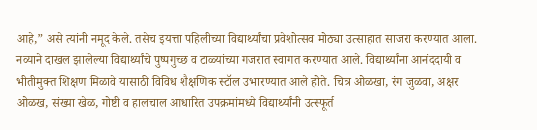आहे,” असे त्यांनी नमूद केले. तसेच इयत्ता पहिलीच्या विद्यार्थ्यांचा प्रवेशोत्सव मोठ्या उत्साहात साजरा करण्यात आला. नव्याने दाखल झालेल्या विद्यार्थ्यांचे पुष्पगुच्छ व टाळ्यांच्या गजरात स्वागत करण्यात आले. विद्यार्थ्यांना आनंददायी व भीतीमुक्त शिक्षण मिळावे यासाठी विविध शैक्षणिक स्टॉल उभारण्यात आले होते. चित्र ओळखा, रंग जुळवा, अक्षर ओळख, संख्या खेळ, गोष्टी व हालचाल आधारित उपक्रमांमध्ये विद्यार्थ्यांनी उत्स्फूर्त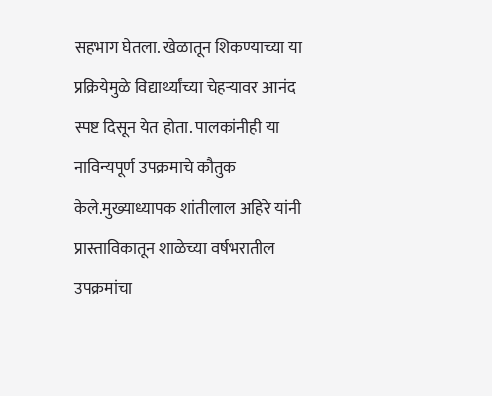सहभाग घेतला. खेळातून शिकण्याच्या या प्रक्रियेमुळे विद्यार्थ्यांच्या चेहऱ्यावर आनंद स्पष्ट दिसून येत होता. पालकांनीही या नाविन्यपूर्ण उपक्रमाचे कौतुक केले.मुख्याध्यापक शांतीलाल अहिरे यांनी प्रास्ताविकातून शाळेच्या वर्षभरातील उपक्रमांचा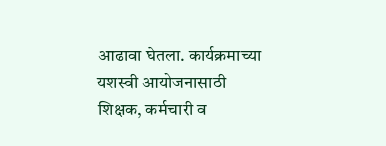आढावा घेतला. कार्यक्रमाच्या यशस्वी आयोजनासाठी शिक्षक, कर्मचारी व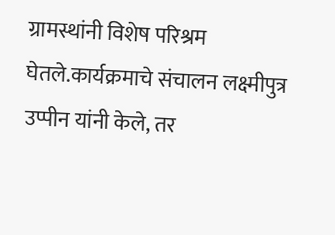ग्रामस्थांनी विशेष परिश्रम घेतले.कार्यक्रमाचे संचालन लक्ष्मीपुत्र उप्पीन यांनी केले, तर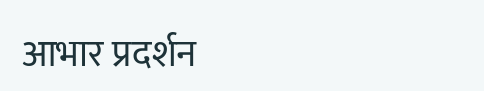आभार प्रदर्शन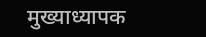मुख्याध्यापक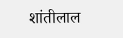शांतीलाल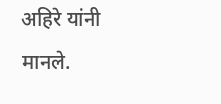अहिरे यांनी मानले.